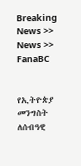Breaking News >> News >> FanaBC


የኢትዮጵያ መንግስት ለሰብዓዊ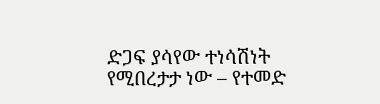ድጋፍ ያሳየው ተነሳሽነት የሚበረታታ ነው – የተመድ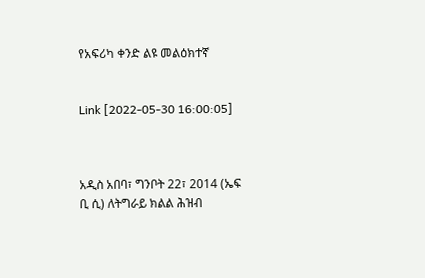የአፍሪካ ቀንድ ልዩ መልዕክተኛ


Link [2022-05-30 16:00:05]



አዲስ አበባ፣ ግንቦት 22፣ 2014 (ኤፍ ቢ ሲ) ለትግራይ ክልል ሕዝብ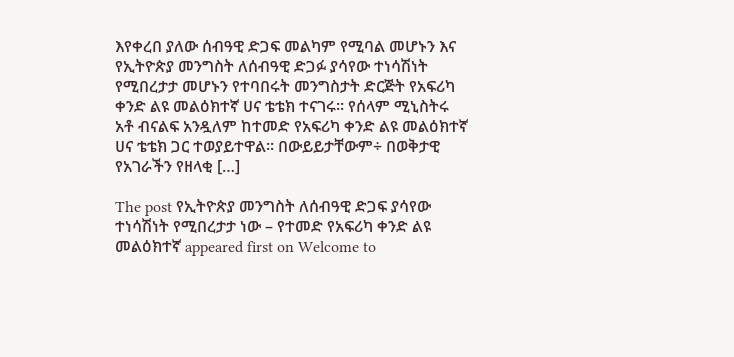እየቀረበ ያለው ሰብዓዊ ድጋፍ መልካም የሚባል መሆኑን እና የኢትዮጵያ መንግስት ለሰብዓዊ ድጋፉ ያሳየው ተነሳሽነት የሚበረታታ መሆኑን የተባበሩት መንግስታት ድርጅት የአፍሪካ ቀንድ ልዩ መልዕክተኛ ሀና ቴቴክ ተናገሩ፡፡ የሰላም ሚኒስትሩ አቶ ብናልፍ አንዷለም ከተመድ የአፍሪካ ቀንድ ልዩ መልዕክተኛ ሀና ቴቴክ ጋር ተወያይተዋል፡፡ በውይይታቸውም÷ በወቅታዊ የአገራችን የዘላቂ […]

The post የኢትዮጵያ መንግስት ለሰብዓዊ ድጋፍ ያሳየው ተነሳሽነት የሚበረታታ ነው – የተመድ የአፍሪካ ቀንድ ልዩ መልዕክተኛ appeared first on Welcome to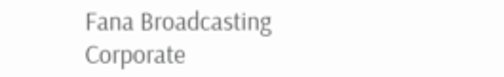Fana Broadcasting Corporate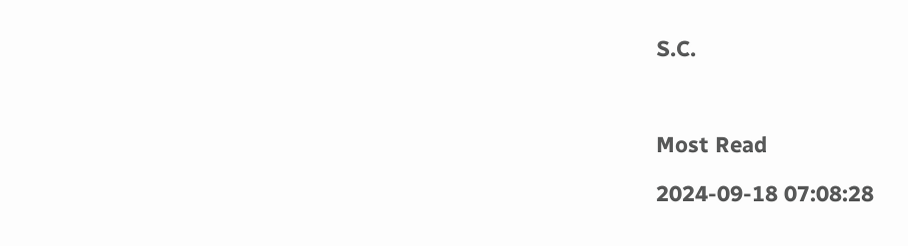S.C.



Most Read

2024-09-18 07:08:28